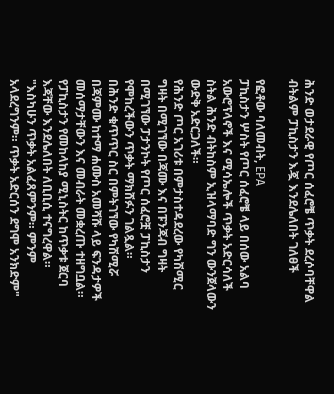ሕንድ ወታደራዊ የጦር ሰፈሮቼ ጥቃት ደረሶባቸዋል ብትልም ፓኪስታን እጇ እንደሌለበት ገለፀች

የፎቶው ባለመብት, EPA
ፓኪስታን ሦስት የጦር ሰፈሮቼ ላይ በሰው አልባ አውሮፕላኖች እና ሚሳኤሎች ጥቃት አድርሳለች ስትል ሕንድ ብትከስም ኢዝላማባድ ግን ውንጀላውን ውድቅ አድርጋለች።
የሕንድ ጦር አገሪቱ በምታስተዳደረው የካሽሚር ግዛት በሚገኘው በጃሙ እና በፑንጃብ ግዛት በሚገኘው ፓታንኮት የጦር ሰፈሮቿ ፓኪስታን የሞከረችውን ጥቃት ማክሸፉን ገልጿል።
በሕንድ ቁጥጥር ስር በምትገኘው የካሽሚሯ በጃምሙ ከተማ ሐሙስ አመሻሹ ላይ ፍንዳታዎች መሰማታቸውን እና መብራት መቋረጡ ተዘግቧል።
የፓኪስታን የመከላከያ ሚኒስትር ከጥቃቱ ጀርባ እጃቸው እንደሌለበት ለቢቢሲ ተናግረዋል።
"እስካሁን ጥቃት አልፈጸምንም። ምንም አላደረግንም። ጥቃት አድርሰን ደግሞ አንክድም"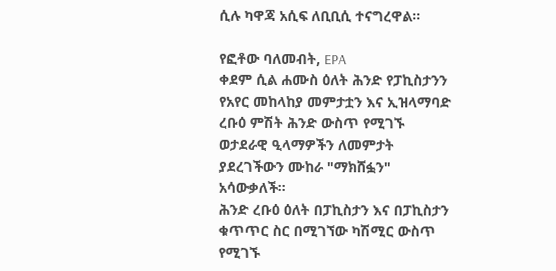ሲሉ ካዋጃ አሲፍ ለቢቢሲ ተናግረዋል።

የፎቶው ባለመብት, EPA
ቀደም ሲል ሐሙስ ዕለት ሕንድ የፓኪስታንን የአየር መከላከያ መምታቷን እና ኢዝላማባድ ረቡዕ ምሽት ሕንድ ውስጥ የሚገኙ ወታደራዊ ዒላማዎችን ለመምታት ያደረገችውን ሙከራ "ማክሸፏን" አሳውቃለች።
ሕንድ ረቡዕ ዕለት በፓኪስታን እና በፓኪስታን ቁጥጥር ስር በሚገኘው ካሽሚር ውስጥ የሚገኙ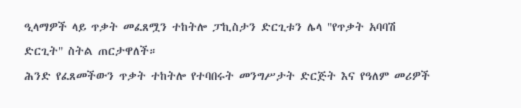ዒላማዎች ላይ ጥቃት መፈጸሟን ተከትሎ ፓኪስታን ድርጊቱን ሌላ "የጥቃት አባባሽ ድርጊት" ስትል ጠርታዋለች።
ሕንድ የፈጸመችውን ጥቃት ተከትሎ የተባበሩት መንግሥታት ድርጅት እና የዓለም መሪዎች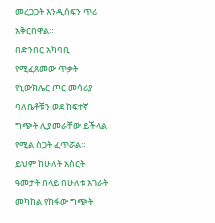መረጋጋት እንዲሰፍን ጥሪ አቅርበዋል።
በድንበር አካባቢ የሚፈጸመው ጥቃት የኒውክሌር ጦር መሳሪያ ባለቤቶቹን ወደ ከፍተኛ ግጭት ሊያመራቸው ይችላል የሚል ስጋት ፈጥሯል።
ይህም ከሁለት አስርት ዓመታት በላይ በሁለቱ አገራት መካከል የከፋው ግጭት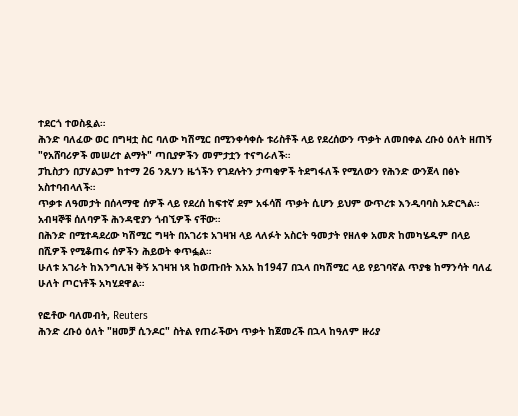ተደርጎ ተወስዷል።
ሕንድ ባለፈው ወር በግዛቷ ስር ባለው ካሽሚር በሚንቀሳቀሱ ቱሪስቶች ላይ የደረሰውን ጥቃት ለመበቀል ረቡዕ ዕለት ዘጠኝ "የአሸባሪዎች መሠረተ ልማት" ጣቢያዎችን መምታቷን ተናግራለች።
ፓኪስታን በፓሃልጋም ከተማ 26 ንጹሃን ዜጎችን የገደሉትን ታጣቂዎች ትደግፋለች የሚለውን የሕንድ ውንጀላ በፅኑ አስተባብላለች።
ጥቃቱ ለዓመታት በሰላማዊ ሰዎች ላይ የደረሰ ከፍተኛ ደም አፋሳሽ ጥቃት ሲሆን ይህም ውጥረቱ እንዲባባስ አድርጓል። አብዛኞቹ ሰለባዎች ሕንዳዊያን ጎብኚዎች ናቸው።
በሕንድ በሚተዳደረው ካሽሚር ግዛት በአገሪቱ አገዛዝ ላይ ላለፉት አስርት ዓመታት የዘለቀ አመጽ ከመካሄዱም በላይ በሺዎች የሚቆጠሩ ሰዎችን ሕይወት ቀጥፏል።
ሁለቱ አገራት ከእንግሊዝ ቅኝ አገዛዝ ነጻ ከወጡበት እአአ ከ1947 በኋላ በካሽሚር ላይ የይገባኛል ጥያቄ ከማንሳት ባለፈ ሁለት ጦርነቶች አካሂደዋል።

የፎቶው ባለመብት, Reuters
ሕንድ ረቡዕ ዕለት "ዘመቻ ሲንዶር" ስትል የጠራችውነ ጥቃት ከጀመረች በኋላ ከዓለም ዙሪያ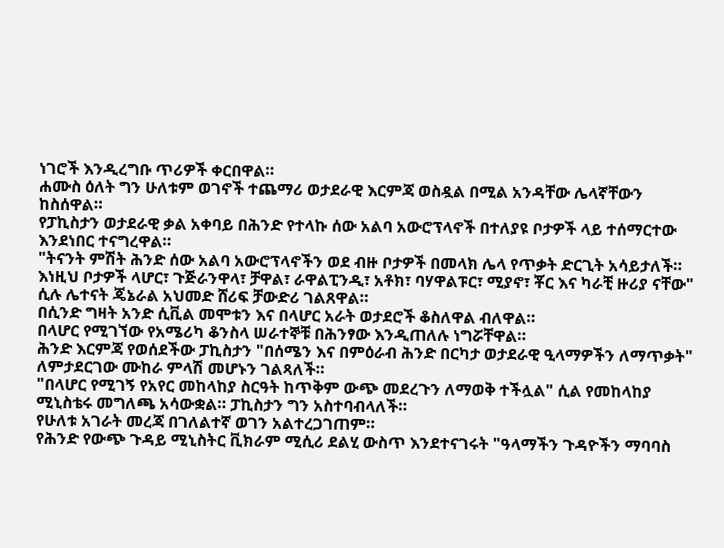ነገሮች እንዲረግቡ ጥሪዎች ቀርበዋል።
ሐሙስ ዕለት ግን ሁለቱም ወገኖች ተጨማሪ ወታደራዊ እርምጃ ወስዷል በሚል አንዳቸው ሌላኛቸውን ከስሰዋል።
የፓኪስታን ወታደራዊ ቃል አቀባይ በሕንድ የተላኩ ሰው አልባ አውሮፕላኖች በተለያዩ ቦታዎች ላይ ተሰማርተው እንደነበር ተናግረዋል።
"ትናንት ምሽት ሕንድ ሰው አልባ አውሮፕላኖችን ወደ ብዙ ቦታዎች በመላክ ሌላ የጥቃት ድርጊት አሳይታለች። እነዚህ ቦታዎች ላሆር፣ ጉጅራንዋላ፣ ቻዋል፣ ራዋልፒንዲ፣ አቶክ፣ ባሃዋልፑር፣ ሚያኖ፣ ቾር እና ካራቺ ዙሪያ ናቸው" ሲሉ ሌተናት ጄኔራል አህመድ ሸሪፍ ቻውድሪ ገልጸዋል።
በሲንድ ግዛት አንድ ሲቪል መሞቱን እና በላሆር አራት ወታደሮች ቆስለዋል ብለዋል።
በላሆር የሚገኘው የአሜሪካ ቆንስላ ሠራተኞቹ በሕንፃው እንዲጠለሉ ነግሯቸዋል።
ሕንድ እርምጃ የወሰደችው ፓኪስታን "በሰሜን እና በምዕራብ ሕንድ በርካታ ወታደራዊ ዒላማዎችን ለማጥቃት" ለምታደርገው ሙከራ ምላሽ መሆኑን ገልጻለች።
"በላሆር የሚገኝ የአየር መከላከያ ስርዓት ከጥቅም ውጭ መደረጉን ለማወቅ ተችሏል" ሲል የመከላከያ ሚኒስቴሩ መግለጫ አሳውቋል። ፓኪስታን ግን አስተባብላለች።
የሁለቱ አገራት መረጃ በገለልተኛ ወገን አልተረጋገጠም።
የሕንድ የውጭ ጉዳይ ሚኒስትር ቪክራም ሚሲሪ ደልሂ ውስጥ እንደተናገሩት "ዓላማችን ጉዳዮችን ማባባስ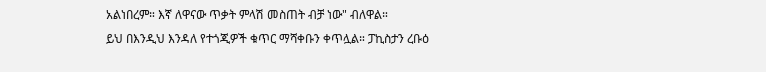አልነበረም። እኛ ለዋናው ጥቃት ምላሽ መስጠት ብቻ ነው" ብለዋል።
ይህ በእንዲህ እንዳለ የተጎጂዎች ቁጥር ማሻቀቡን ቀጥሏል። ፓኪስታን ረቡዕ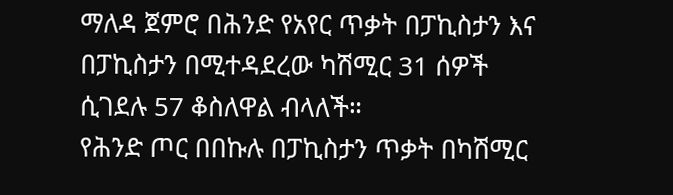ማለዳ ጀምሮ በሕንድ የአየር ጥቃት በፓኪስታን እና በፓኪስታን በሚተዳደረው ካሽሚር 31 ሰዎች ሲገደሉ 57 ቆስለዋል ብላለች።
የሕንድ ጦር በበኩሉ በፓኪስታን ጥቃት በካሽሚር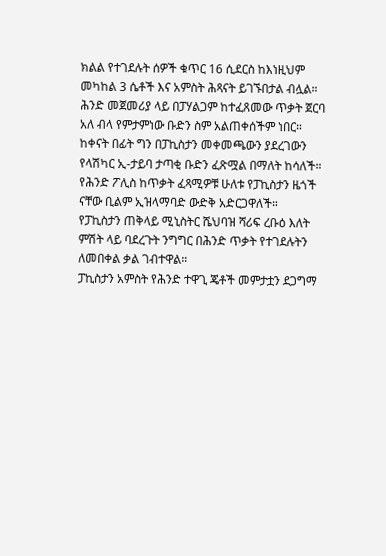ክልል የተገደሉት ሰዎች ቁጥር 16 ሲደርስ ከእነዚህም መካከል 3 ሴቶች እና አምስት ሕጻናት ይገኙበታል ብሏል።
ሕንድ መጀመሪያ ላይ በፓሃልጋም ከተፈጸመው ጥቃት ጀርባ አለ ብላ የምታምነው ቡድን ስም አልጠቀሰችም ነበር።
ከቀናት በፊት ግን በፓኪስታን መቀመጫውን ያደረገውን የላሽካር ኢ-ታይባ ታጣቂ ቡድን ፈጽሟል በማለት ከሳለች።
የሕንድ ፖሊስ ከጥቃት ፈጻሚዎቹ ሁለቱ የፓኪስታን ዜጎች ናቸው ቢልም ኢዝላማባድ ውድቅ አድርጋዋለች።
የፓኪስታን ጠቅላይ ሚኒስትር ሼህባዝ ሻሪፍ ረቡዕ እለት ምሽት ላይ ባደረጉት ንግግር በሕንድ ጥቃት የተገደሉትን ለመበቀል ቃል ገብተዋል።
ፓኪስታን አምስት የሕንድ ተዋጊ ጄቶች መምታቷን ደጋግማ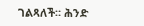ገልጻለች። ሕንድ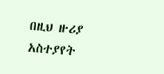በዚህ ዙሪያ አስተያየት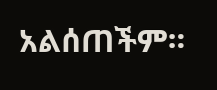አልሰጠችም።